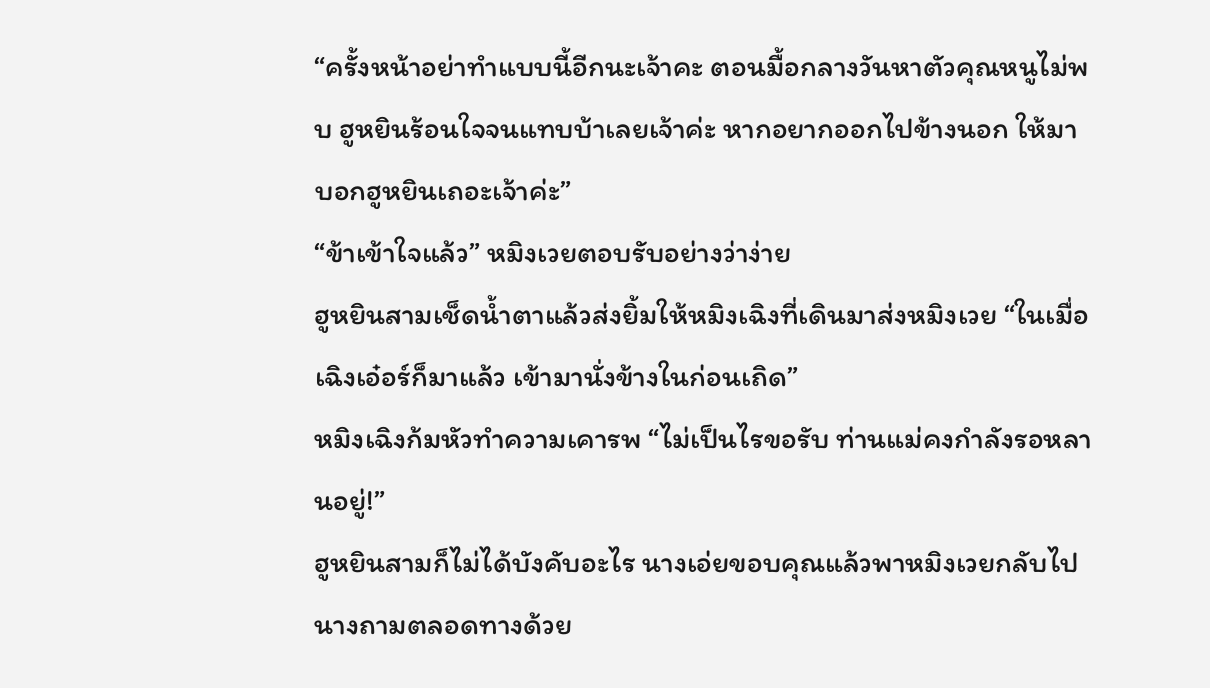“ครั้งหน้าอย่าทำแบบนี้อีกนะเจ้าคะ ตอนมื้อกลางวันหาตัวคุณหนูไม่พบ ฮูหยินร้อนใจจนแทบบ้าเลยเจ้าค่ะ หากอยากออกไปข้างนอก ให้มาบอกฮูหยินเถอะเจ้าค่ะ”
“ข้าเข้าใจแล้ว” หมิงเวยตอบรับอย่างว่าง่าย
ฮูหยินสามเช็ดน้ำตาแล้วส่งยิ้มให้หมิงเฉิงที่เดินมาส่งหมิงเวย “ในเมื่อเฉิงเอ๋อร์ก็มาแล้ว เข้ามานั่งข้างในก่อนเถิด”
หมิงเฉิงก้มหัวทำความเคารพ “ไม่เป็นไรขอรับ ท่านแม่คงกำลังรอหลานอยู่!”
ฮูหยินสามก็ไม่ได้บังคับอะไร นางเอ่ยขอบคุณแล้วพาหมิงเวยกลับไป นางถามตลอดทางด้วย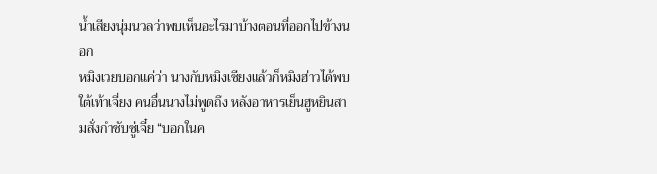น้ำเสียงนุ่มนวลว่าพบเห็นอะไรมาบ้างตอนที่ออกไปข้างนอก
หมิงเวยบอกแค่ว่า นางกับหมิงเซียงแล้วก็หมิงฮ่าวได้พบใต้เท้าเจี่ยง คนอื่นนางไม่พูดถึง หลังอาหารเย็นฮูหยินสามสั่งกำชับซู่เจี๋ย “บอกในค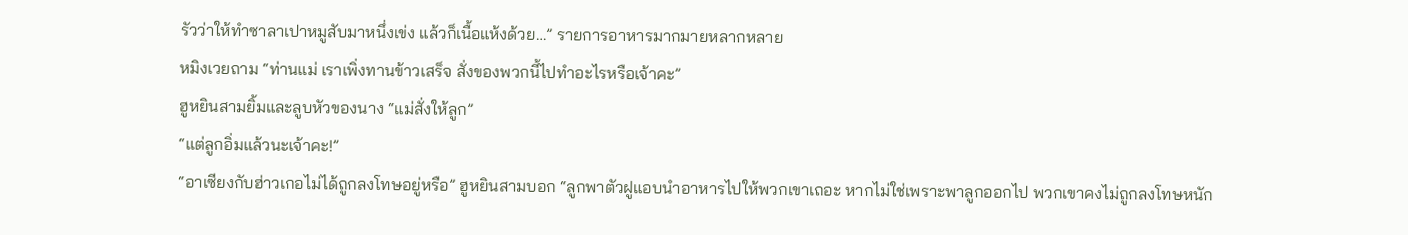รัวว่าให้ทำซาลาเปาหมูสับมาหนึ่งเข่ง แล้วก็เนื้อแห้งด้วย…” รายการอาหารมากมายหลากหลาย
หมิงเวยถาม “ท่านแม่ เราเพิ่งทานข้าวเสร็จ สั่งของพวกนี้ไปทำอะไรหรือเจ้าคะ”
ฮูหยินสามยิ้มและลูบหัวของนาง “แม่สั่งให้ลูก”
“แต่ลูกอิ่มแล้วนะเจ้าคะ!”
“อาเซียงกับฮ่าวเกอไม่ได้ถูกลงโทษอยู่หรือ” ฮูหยินสามบอก “ลูกพาตัวฝูแอบนำอาหารไปให้พวกเขาเถอะ หากไม่ใช่เพราะพาลูกออกไป พวกเขาคงไม่ถูกลงโทษหนัก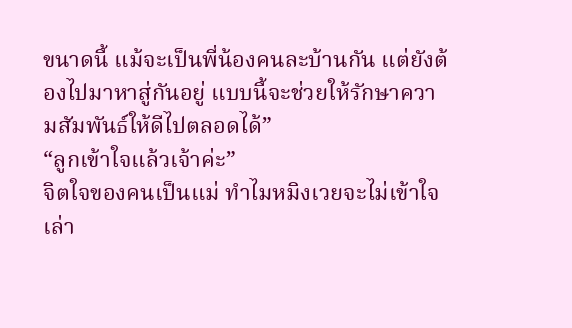ขนาดนี้ แม้จะเป็นพี่น้องคนละบ้านกัน แต่ยังต้องไปมาหาสู่กันอยู่ แบบนี้จะช่วยให้รักษาความสัมพันธ์ให้ดีไปตลอดได้”
“ลูกเข้าใจแล้วเจ้าค่ะ”
จิตใจของคนเป็นแม่ ทำไมหมิงเวยจะไม่เข้าใจเล่า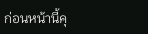ก่อนหน้านี้คุ